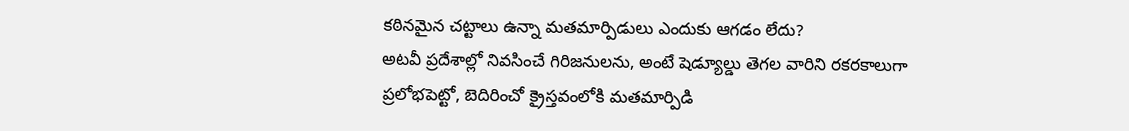కఠినమైన చట్టాలు ఉన్నా మతమార్పిడులు ఎందుకు ఆగడం లేదు?
అటవీ ప్రదేశాల్లో నివసించే గిరిజనులను, అంటే షెడ్యూల్డు తెగల వారిని రకరకాలుగా ప్రలోభపెట్టో, బెదిరించో క్రైస్తవంలోకి మతమార్పిడి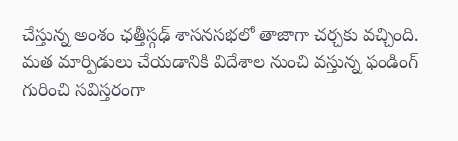చేస్తున్న అంశం ఛత్తీస్గఢ్ శాసనసభలో తాజాగా చర్చకు వచ్చింది. మత మార్పిడులు చేయడానికి విదేశాల నుంచి వస్తున్న ఫండింగ్ గురించి సవిస్తరంగా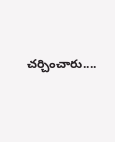చర్చించారు....